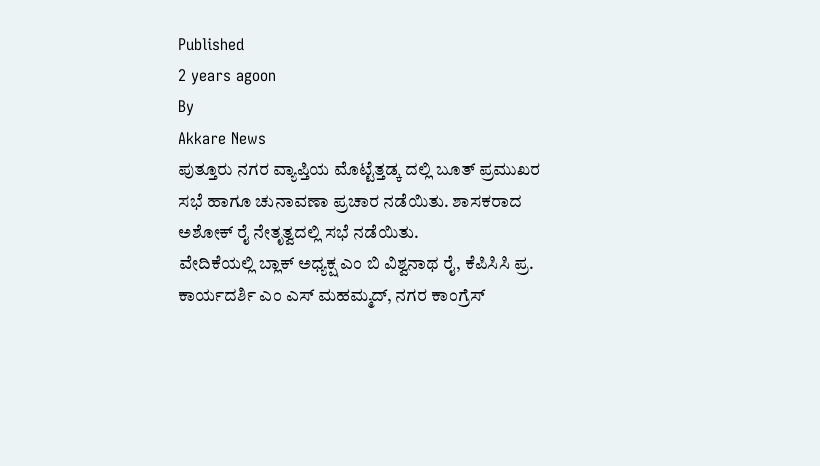Published
2 years agoon
By
Akkare News
ಪುತ್ತೂರು ನಗರ ವ್ಯಾಪ್ತಿಯ ಮೊಟ್ಟೆತ್ತಡ್ಕ ದಲ್ಲಿ ಬೂತ್ ಪ್ರಮುಖರ ಸಭೆ ಹಾಗೂ ಚುನಾವಣಾ ಪ್ರಚಾರ ನಡೆಯಿತು. ಶಾಸಕರಾದ ಅಶೋಕ್ ರೈ ನೇತೃತ್ವದಲ್ಲಿ ಸಭೆ ನಡೆಯಿತು.
ವೇದಿಕೆಯಲ್ಲಿ ಬ್ಲಾಕ್ ಅಧ್ಯಕ್ಷ ಎಂ ಬಿ ವಿಶ್ವನಾಥ ರೈ, ಕೆಪಿಸಿಸಿ ಪ್ರ. ಕಾರ್ಯದರ್ಶಿ ಎಂ ಎಸ್ ಮಹಮ್ಮದ್, ನಗರ ಕಾಂಗ್ರೆಸ್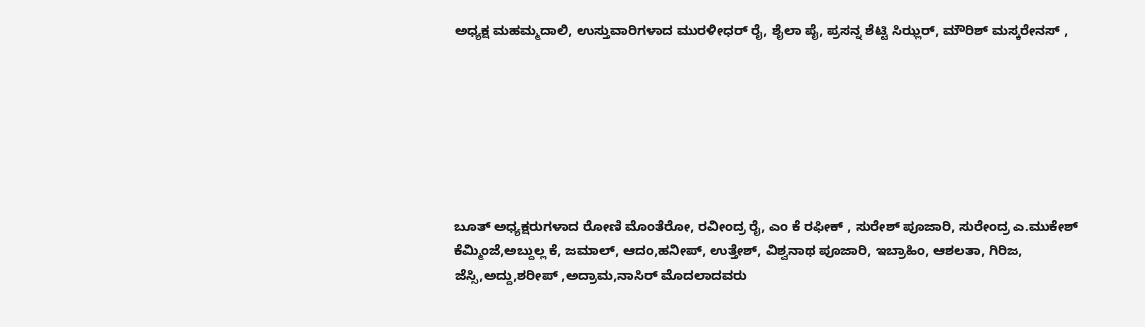ಅಧ್ಯಕ್ಷ ಮಹಮ್ಮದಾಲಿ, ಉಸ್ತುವಾರಿಗಳಾದ ಮುರಳೀಧರ್ ರೈ, ಶೈಲಾ ಪೈ, ಪ್ರಸನ್ನ ಶೆಟ್ಟಿ ಸಿಝ್ಲರ್, ಮೌರಿಶ್ ಮಸ್ಕರೇನಸ್ ,







ಬೂತ್ ಅಧ್ಯಕ್ಷರುಗಳಾದ ರೋಣಿ ಮೊಂತೆರೋ, ರವೀಂದ್ರ ರೈ, ಎಂ ಕೆ ರಫೀಕ್ , ಸುರೇಶ್ ಪೂಜಾರಿ, ಸುರೇಂದ್ರ ಎ.ಮುಕೇಶ್ ಕೆಮ್ಮಿಂಜೆ,ಅಬ್ದುಲ್ಲ ಕೆ, ಜಮಾಲ್, ಆದಂ,ಹನೀಪ್, ಉತ್ತೇಶ್, ವಿಶ್ವನಾಥ ಪೂಜಾರಿ, ಇಬ್ರಾಹಿಂ, ಆಶಲತಾ, ಗಿರಿಜ, ಜೆಸ್ಸಿ,ಅದ್ದು,ಶರೀಪ್ ,ಅದ್ರಾಮ,ನಾಸಿರ್ ಮೊದಲಾದವರು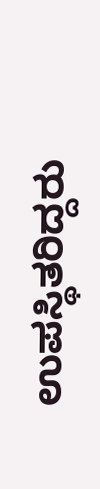ಉಪಸ್ಥಿತರಿದ್ದರು